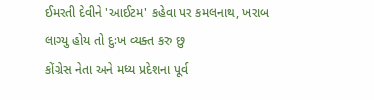ઈમરતી દેવીને 'આઈટમ' કહેવા પર કમલનાથ, ખરાબ લાગ્યુ હોય તો દુઃખ વ્યક્ત કરુ છુ
કોંગ્રેસ નેતા અને મધ્ય પ્રદેશના પૂર્વ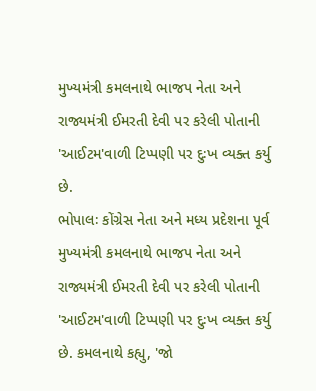મુખ્યમંત્રી કમલનાથે ભાજપ નેતા અને રાજ્યમંત્રી ઈમરતી દેવી પર કરેલી પોતાની 'આઈટમ'વાળી ટિપ્પણી પર દુઃખ વ્યક્ત કર્યુ છે.
ભોપાલઃ કોંગ્રેસ નેતા અને મધ્ય પ્રદેશના પૂર્વ મુખ્યમંત્રી કમલનાથે ભાજપ નેતા અને રાજ્યમંત્રી ઈમરતી દેવી પર કરેલી પોતાની 'આઈટમ'વાળી ટિપ્પણી પર દુઃખ વ્યક્ત કર્યુ છે. કમલનાથે કહ્યુ, 'જો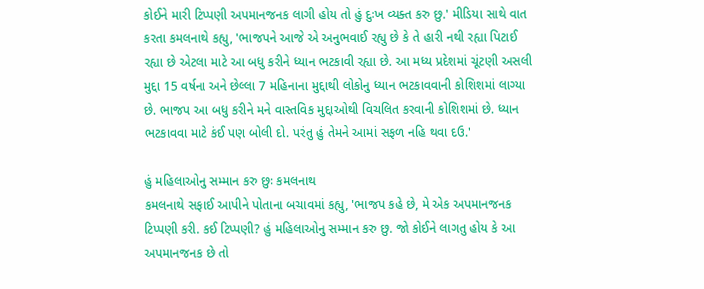કોઈને મારી ટિપ્પણી અપમાનજનક લાગી હોય તો હું દુઃખ વ્યક્ત કરુ છુ.' મીડિયા સાથે વાત કરતા કમલનાથે કહ્યુ, 'ભાજપને આજે એ અનુભવાઈ રહ્યુ છે કે તે હારી નથી રહ્યા પિટાઈ રહ્યા છે એટલા માટે આ બધુ કરીને ધ્યાન ભટકાવી રહ્યા છે. આ મધ્ય પ્રદેશમાં ચૂંટણી અસલી મુદ્દા 15 વર્ષના અને છેલ્લા 7 મહિનાના મુદ્દાથી લોકોનુ ધ્યાન ભટકાવવાની કોશિશમાં લાગ્યા છે. ભાજપ આ બધુ કરીને મને વાસ્તવિક મુદ્દાઓથી વિચલિત કરવાની કોશિશમાં છે. ધ્યાન ભટકાવવા માટે કંઈ પણ બોલી દો. પરંતુ હું તેમને આમાં સફળ નહિ થવા દઉ.'

હું મહિલાઓનુ સમ્માન કરુ છુઃ કમલનાથ
કમલનાથે સફાઈ આપીને પોતાના બચાવમાં કહ્યુ, 'ભાજપ કહે છે, મે એક અપમાનજનક ટિપ્પણી કરી. કઈ ટિપ્પણી? હું મહિલાઓનુ સમ્માન કરુ છુ. જો કોઈને લાગતુ હોય કે આ અપમાનજનક છે તો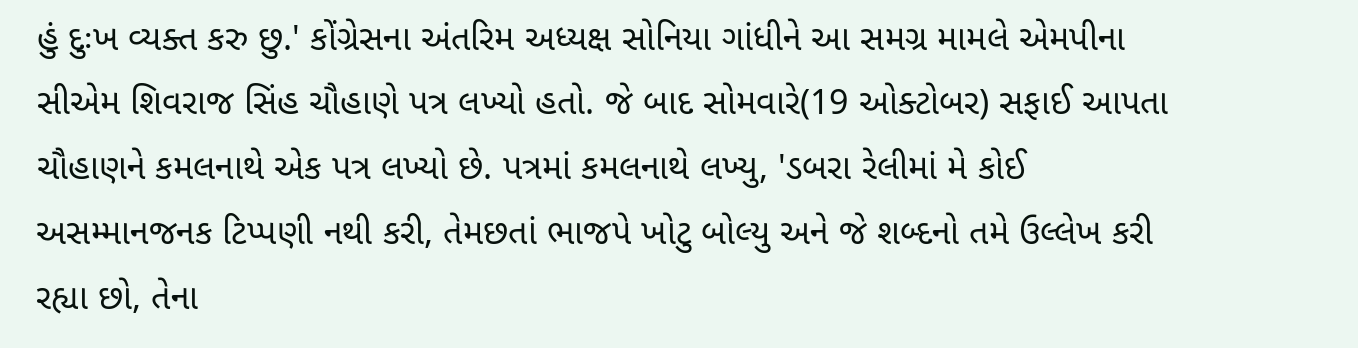હું દુઃખ વ્યક્ત કરુ છુ.' કોંગ્રેસના અંતરિમ અધ્યક્ષ સોનિયા ગાંધીને આ સમગ્ર મામલે એમપીના સીએમ શિવરાજ સિંહ ચૌહાણે પત્ર લખ્યો હતો. જે બાદ સોમવારે(19 ઓક્ટોબર) સફાઈ આપતા ચૌહાણને કમલનાથે એક પત્ર લખ્યો છે. પત્રમાં કમલનાથે લખ્યુ, 'ડબરા રેલીમાં મે કોઈ અસમ્માનજનક ટિપ્પણી નથી કરી, તેમછતાં ભાજપે ખોટુ બોલ્યુ અને જે શબ્દનો તમે ઉલ્લેખ કરી રહ્યા છો, તેના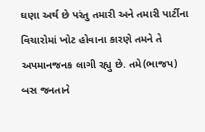ઘણા અર્થ છે પરંતુ તમારી અને તમારી પાર્ટીના વિચારોમાં ખોટ હોવાના કારણે તમને તે અપમાનજનક લાગી રહ્યુ છે. તમે(ભાજપ) બસ જનતાને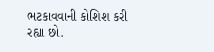ભટકાવવાની કોશિશ કરી રહ્યા છો.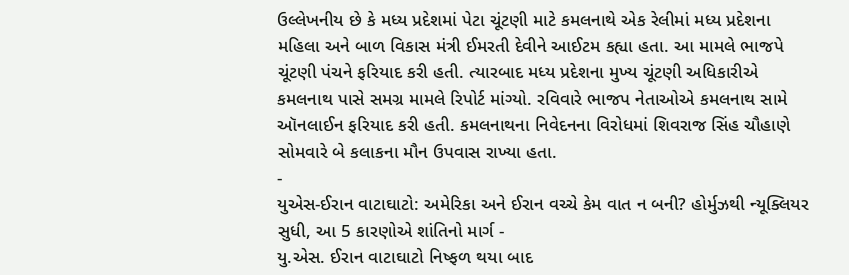ઉલ્લેખનીય છે કે મધ્ય પ્રદેશમાં પેટા ચૂંટણી માટે કમલનાથે એક રેલીમાં મધ્ય પ્રદેશના મહિલા અને બાળ વિકાસ મંત્રી ઈમરતી દેવીને આઈટમ કહ્યા હતા. આ મામલે ભાજપે ચૂંટણી પંચને ફરિયાદ કરી હતી. ત્યારબાદ મધ્ય પ્રદેશના મુખ્ય ચૂંટણી અધિકારીએ કમલનાથ પાસે સમગ્ર મામલે રિપોર્ટ માંગ્યો. રવિવારે ભાજપ નેતાઓએ કમલનાથ સામે ઑનલાઈન ફરિયાદ કરી હતી. કમલનાથના નિવેદનના વિરોધમાં શિવરાજ સિંહ ચૌહાણે સોમવારે બે કલાકના મૌન ઉપવાસ રાખ્યા હતા.
-
યુએસ-ઈરાન વાટાઘાટો: અમેરિકા અને ઈરાન વચ્ચે કેમ વાત ન બની? હોર્મુઝથી ન્યૂક્લિયર સુધી, આ 5 કારણોએ શાંતિનો માર્ગ -
યુ.એસ. ઈરાન વાટાઘાટો નિષ્ફળ થયા બાદ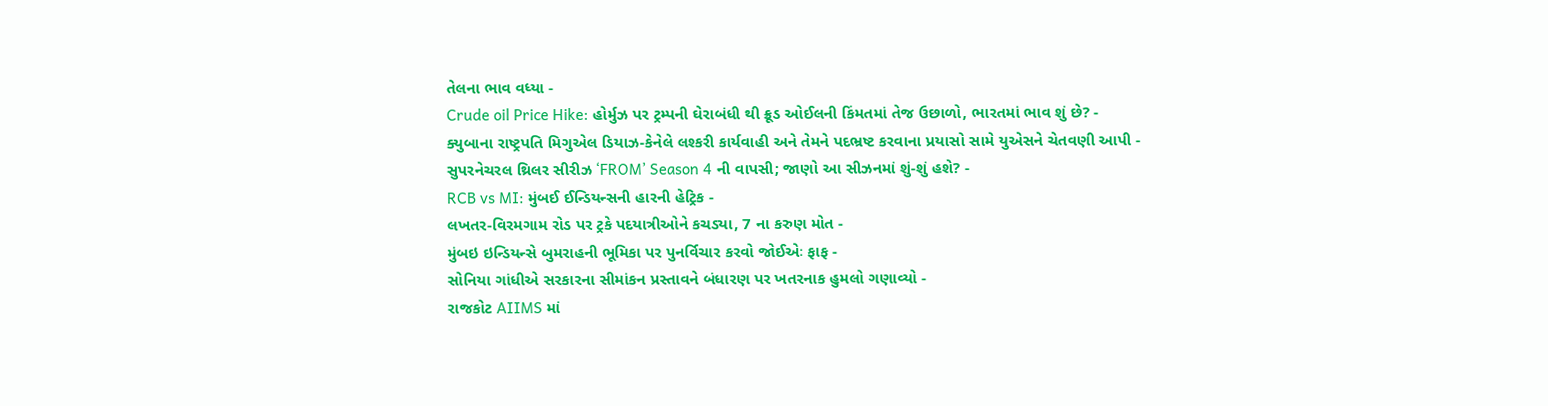તેલના ભાવ વધ્યા -
Crude oil Price Hike: હોર્મુઝ પર ટ્રમ્પની ઘેરાબંધી થી ક્રૂડ ઓઈલની કિંમતમાં તેજ ઉછાળો, ભારતમાં ભાવ શું છે? -
ક્યુબાના રાષ્ટ્રપતિ મિગુએલ ડિયાઝ-કેનેલે લશ્કરી કાર્યવાહી અને તેમને પદભ્રષ્ટ કરવાના પ્રયાસો સામે યુએસને ચેતવણી આપી -
સુપરનેચરલ થ્રિલર સીરીઝ ‘FROM’ Season 4 ની વાપસી; જાણો આ સીઝનમાં શું-શું હશે? -
RCB vs MI: મુંબઈ ઈન્ડિયન્સની હારની હેટ્રિક -
લખતર-વિરમગામ રોડ પર ટ્રકે પદયાત્રીઓને કચડ્યા, 7 ના કરુણ મોત -
મુંબઇ ઇન્ડિયન્સે બુમરાહની ભૂમિકા પર પુનર્વિચાર કરવો જોઈએઃ ફાફ -
સોનિયા ગાંધીએ સરકારના સીમાંકન પ્રસ્તાવને બંધારણ પર ખતરનાક હુમલો ગણાવ્યો -
રાજકોટ AIIMS માં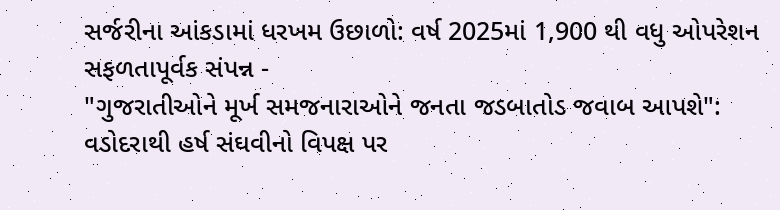સર્જરીના આંકડામાં ધરખમ ઉછાળો: વર્ષ 2025માં 1,900 થી વધુ ઓપરેશન સફળતાપૂર્વક સંપન્ન -
"ગુજરાતીઓને મૂર્ખ સમજનારાઓને જનતા જડબાતોડ જવાબ આપશે": વડોદરાથી હર્ષ સંઘવીનો વિપક્ષ પર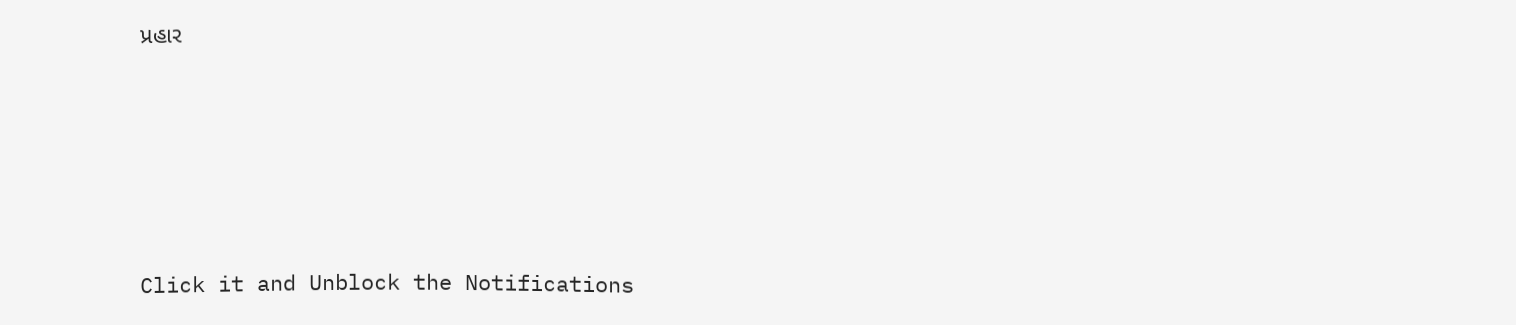પ્રહાર





Click it and Unblock the Notifications